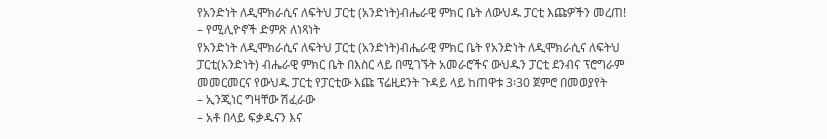የአንድነት ለዲሞክራሲና ለፍትህ ፓርቲ (አንድነት)ብሔራዊ ምክር ቤት ለውህዱ ፓርቲ እጩዎችን መረጠ! – የሚሊዮኖች ድምጽ ለነጻነት
የአንድነት ለዲሞክራሲና ለፍትህ ፓርቲ (አንድነት)ብሔራዊ ምክር ቤት የአንድነት ለዲሞክራሲና ለፍትህ ፓርቲ(አንድነት) ብሔራዊ ምክር ቤት በእስር ላይ በሚገኙት አመራሮችና ውህዱን ፓርቲ ደንብና ፕሮግራም መመርመርና የውህዱ ፓርቲ የፓርቲው እጩ ፕሬዚደንት ጉዳይ ላይ ከጠዋቱ 3፡30 ጀምሮ በመወያየት
– ኢንጂነር ግዛቸው ሽፈራው
– አቶ በላይ ፍቃዱናን እና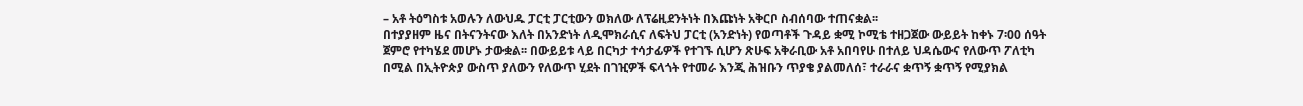– አቶ ትዕግስቱ አወሉን ለውህዱ ፓርቲ ፓርቲውን ወክለው ለፕሬዚደንትነት በእጩነት አቅርቦ ስብሰባው ተጠናቋል፡፡
በተያያዘም ዜና በትናንትናው እለት በአንድነት ለዲሞክራሲና ለፍትህ ፓርቲ (አንድነት) የወጣቶች ጉዳይ ቋሚ ኮሚቴ ተዘጋጀው ውይይት ከቀኑ 7፡00 ሰዓት ጀምሮ የተካሄደ መሆኑ ታውቋል፡፡ በውይይቱ ላይ በርካታ ተሳታፊዎች የተገኙ ሲሆን ጽሁፍ አቅራቢው አቶ አበባየሁ በተለይ ህዳሴውና የለውጥ ፖለቲካ በሚል በኢትዮጵያ ውስጥ ያለውን የለውጥ ሂደት በገዢዎች ፍላጎት የተመራ እንጂ ሕዝቡን ጥያቄ ያልመለሰ፣ ተራራና ቋጥኝ ቋጥኝ የሚያክል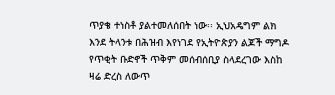ጥያቄ ተነስቶ ያልተመለሰበት ነው፡፡ ኢህአዴግም ልክ እንደ ትላንቱ በሕዝብ እየነገደ የኢትዮጵያን ልጆች ማግዶ የጥቂት ቡድኖች ጥቅም መሰብሰቢያ ስላደረገው እስከ ዛሬ ድረስ ለውጥ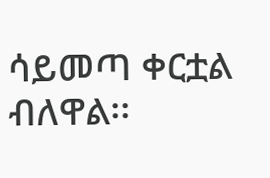ሳይመጣ ቀርቷል ብለዋል፡፡